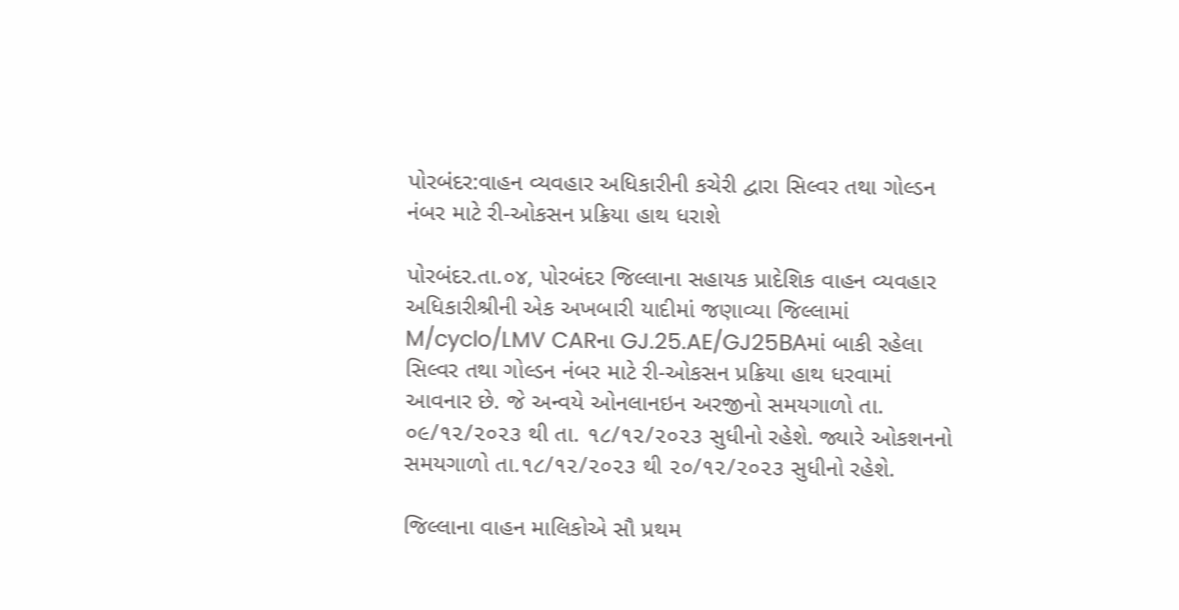પોરબંદર:વાહન વ્યવહાર અધિકારીની કચેરી દ્વારા સિલ્વર તથા ગોલ્ડન નંબર માટે રી-ઓકસન પ્રક્રિયા હાથ ધરાશે

પોરબંદર.તા.૦૪, પોરબંદર જિલ્લાના સહાયક પ્રાદેશિક વાહન વ્યવહાર અધિકારીશ્રીની એક અખબારી યાદીમાં જણાવ્યા જિલ્લામાં M/cyclo/LMV CARના GJ.25.AE/GJ25BAમાં બાકી રહેલા સિલ્વર તથા ગોલ્ડન નંબર માટે રી-ઓકસન પ્રક્રિયા હાથ ધરવામાં આવનાર છે. જે અન્વયે ઓનલાનઇન અરજીનો સમયગાળો તા. ૦૯/૧૨/૨૦૨૩ થી તા. ૧૮/૧૨/૨૦૨૩ સુધીનો રહેશે. જ્યારે ઓકશનનો સમયગાળો તા.૧૮/૧૨/૨૦૨૩ થી ૨૦/૧૨/૨૦૨૩ સુધીનો રહેશે.

જિલ્લાના વાહન માલિકોએ સૌ પ્રથમ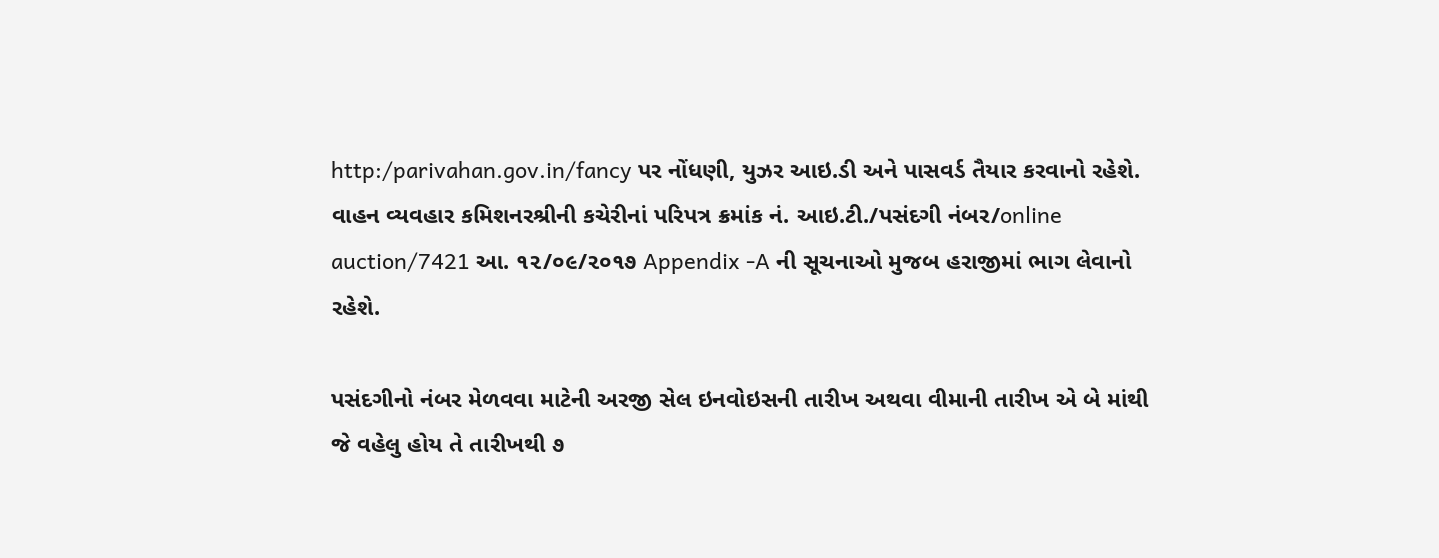http:/parivahan.gov.in/fancy પર નોંધણી, યુઝર આઇ.ડી અને પાસવર્ડ તૈયાર કરવાનો રહેશે. વાહન વ્યવહાર કમિશનરશ્રીની કચેરીનાં પરિપત્ર ક્રમાંક નં. આઇ.ટી./પસંદગી નંબર/online auction/7421 આ. ૧૨/૦૯/૨૦૧૭ Appendix -A ની સૂચનાઓ મુજબ હરાજીમાં ભાગ લેવાનો રહેશે.

પસંદગીનો નંબર મેળવવા માટેની અરજી સેલ ઇનવોઇસની તારીખ અથવા વીમાની તારીખ એ બે માંથી જે વહેલુ હોય તે તારીખથી ૭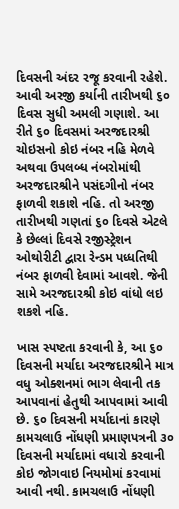દિવસની અંદર રજૂ કરવાની રહેશે. આવી અરજી કર્યાની તારીખથી ૬૦ દિવસ સુધી અમલી ગણાશે. આ રીતે ૬૦ દિવસમાં અરજદારશ્રી ચોઇસનો કોઇ નંબર નહિ મેળવે અથવા ઉપલબ્ધ નંબરોમાંથી અરજદારશ્રીને પસંદગીનો નંબર ફાળવી શકાશે નહિ. તો અરજી તારીખથી ગણતાં ૬૦ દિવસે એટલે કે છેલ્લાં દિવસે રજીસ્ટ્રેશન ઓથોરીટી દ્વારા રેન્ડમ પધ્ધતિથી નંબર ફાળવી દેવામાં આવશે. જેની સામે અરજદારશ્રી કોઇ વાંધો લઇ શકશે નહિ.

ખાસ સ્પષ્ટતા કરવાની કે, આ ૬૦ દિવસની મર્યાદા અરજદારશ્રીને માત્ર વધુ ઓક્શનમાં ભાગ લેવાની તક આપવાનાં હેતુથી આપવામાં આવી છે. ૬૦ દિવસની મર્યાદાનાં કારણે કામચલાઉ નોંધણી પ્રમાણપત્રની ૩૦ દિવસની મર્યાદામાં વધારો કરવાની કોઇ જોગવાઇ નિયમોમાં કરવામાં આવી નથી. કામચલાઉ નોંધણી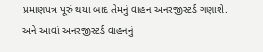પ્રમાણપત્ર પૂરું થયા બાદ તેમનું વાહન અનરજીસ્ટર્ડ ગણાશે. અને આવાં અનરજીસ્ટર્ડ વાહનનું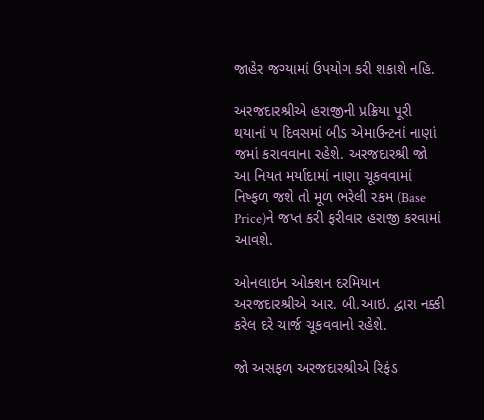જાહેર જગ્યામાં ઉપયોગ કરી શકાશે નહિ.

અરજદારશ્રીએ હરાજીની પ્રક્રિયા પૂરી થયાનાં ૫ દિવસમાં બીડ એમાઉન્ટનાં નાણાં જમાં કરાવવાના રહેશે. અરજદારશ્રી જો આ નિયત મર્યાદામાં નાણા ચૂકવવામાં નિષ્ફળ જશે તો મૂળ ભરેલી રકમ (Base Price)ને જપ્ત કરી ફરીવાર હરાજી કરવામાં આવશે.

ઓનલાઇન ઓક્શન દરમિયાન અરજદારશ્રીએ આર. બી.આઇ. દ્વારા નક્કી કરેલ દરે ચાર્જ ચૂકવવાનો રહેશે.

જો અસફળ અરજદારશ્રીએ રિફંડ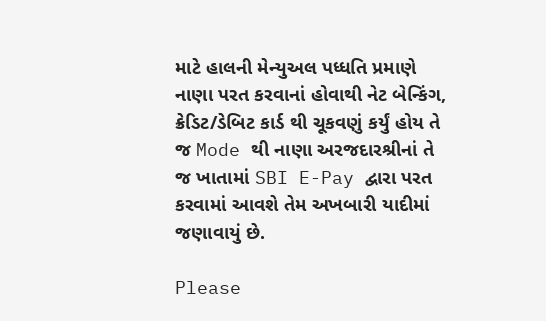માટે હાલની મેન્યુઅલ પધ્ધતિ પ્રમાણે નાણા પરત કરવાનાં હોવાથી નેટ બેન્કિંગ, ક્રેડિટ/ડેબિટ કાર્ડ થી ચૂકવણું કર્યું હોય તે જ Mode થી નાણા અરજદારશ્રીનાં તે જ ખાતામાં SBI E-Pay દ્વારા પરત કરવામાં આવશે તેમ અખબારી યાદીમાં જણાવાયું છે.

Please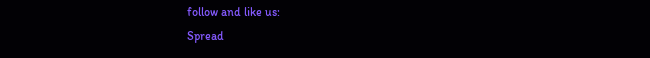follow and like us:
Spread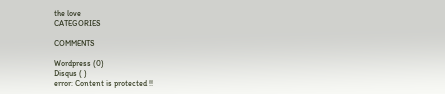the love
CATEGORIES

COMMENTS

Wordpress (0)
Disqus ( )
error: Content is protected !!